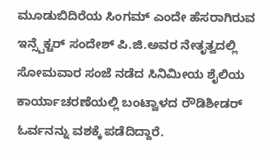ಮೂಡುಬಿದಿರೆಯ ಸಿಂಗಮ್ ಎಂದೇ ಹೆಸರಾಗಿರುವ ಇನ್ಸ್ಪೆಕ್ಟರ್ ಸಂದೇಶ್ ಪಿ.ಜಿ.ಅವರ ನೇತೃತ್ವದಲ್ಲಿ ಸೋಮವಾರ ಸಂಜೆ ನಡೆದ ಸಿನಿಮೀಯ ಶೈಲಿಯ ಕಾರ್ಯಾಚರಣೆಯಲ್ಲಿ ಬಂಟ್ವಾಳದ ರೌಡಿಶೀಡರ್ ಓರ್ವನನ್ನು ವಶಕ್ಕೆ ಪಡೆದಿದ್ದಾರೆ.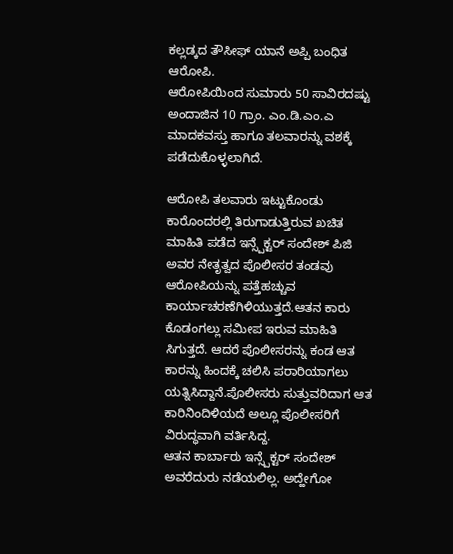ಕಲ್ಲಡ್ಕದ ತೌಸೀಫ್ ಯಾನೆ ಅಪ್ಪಿ ಬಂಧಿತ ಆರೋಪಿ.
ಆರೋಪಿಯಿಂದ ಸುಮಾರು 50 ಸಾವಿರದಷ್ಟು ಅಂದಾಜಿನ 10 ಗ್ರಾಂ. ಎಂ.ಡಿ.ಎಂ.ಎ ಮಾದಕವಸ್ತು ಹಾಗೂ ತಲವಾರನ್ನು ವಶಕ್ಕೆ ಪಡೆದುಕೊಳ್ಳಲಾಗಿದೆ.

ಆರೋಪಿ ತಲವಾರು ಇಟ್ಟುಕೊಂಡು ಕಾರೊಂದರಲ್ಲಿ ತಿರುಗಾಡುತ್ತಿರುವ ಖಚಿತ ಮಾಹಿತಿ ಪಡೆದ ಇನ್ಸ್ಪೆಕ್ಟರ್ ಸಂದೇಶ್ ಪಿಜಿ ಅವರ ನೇತೃತ್ವದ ಪೊಲೀಸರ ತಂಡವು ಆರೋಪಿಯನ್ನು ಪತ್ತೆಹಚ್ಚುವ ಕಾರ್ಯಾಚರಣೆಗಿಳಿಯುತ್ತದೆ.ಆತನ ಕಾರು ಕೊಡಂಗಲ್ಲು ಸಮೀಪ ಇರುವ ಮಾಹಿತಿ ಸಿಗುತ್ತದೆ. ಆದರೆ ಪೊಲೀಸರನ್ನು ಕಂಡ ಆತ ಕಾರನ್ನು ಹಿಂದಕ್ಕೆ ಚಲಿಸಿ ಪರಾರಿಯಾಗಲು ಯತ್ನಿಸಿದ್ದಾನೆ.ಪೊಲೀಸರು ಸುತ್ತುವರಿದಾಗ ಆತ ಕಾರಿನಿಂದಿಳಿಯದೆ ಅಲ್ಲೂ ಪೊಲೀಸರಿಗೆ ವಿರುದ್ಧವಾಗಿ ವರ್ತಿಸಿದ್ದ.
ಆತನ ಕಾರ್ಬಾರು ಇನ್ಸ್ಪೆಕ್ಟರ್ ಸಂದೇಶ್ ಅವರೆದುರು ನಡೆಯಲಿಲ್ಲ. ಅದ್ಹೇಗೋ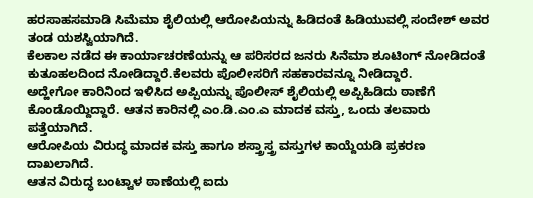ಹರಸಾಹಸಮಾಡಿ ಸಿಮೆಮಾ ಶೈಲಿಯಲ್ಲಿ ಆರೋಪಿಯನ್ನು ಹಿಡಿದಂತೆ ಹಿಡಿಯುವಲ್ಲಿ ಸಂದೇಶ್ ಅವರ ತಂಡ ಯಶಸ್ವಿಯಾಗಿದೆ.
ಕೆಲಕಾಲ ನಡೆದ ಈ ಕಾರ್ಯಾಚರಣೆಯನ್ನು ಆ ಪರಿಸರದ ಜನರು ಸಿನೆಮಾ ಶೂಟಿಂಗ್ ನೋಡಿದಂತೆ ಕುತೂಹಲದಿಂದ ನೋಡಿದ್ದಾರೆ.ಕೆಲವರು ಪೊಲೀಸರಿಗೆ ಸಹಕಾರವನ್ನೂ ನೀಡಿದ್ದಾರೆ.
ಅದ್ಹೇಗೋ ಕಾರಿನಿಂದ ಇಳಿಸಿದ ಅಪ್ಪಿಯನ್ನು ಪೊಲೀಸ್ ಶೈಲಿಯಲ್ಲಿ ಅಪ್ಪಿಹಿಡಿದು ಠಾಣೆಗೆ ಕೊಂಡೊಯ್ದಿದ್ದಾರೆ. ಆತನ ಕಾರಿನಲ್ಲಿ ಎಂ.ಡಿ.ಎಂ.ಎ ಮಾದಕ ವಸ್ತು, ಒಂದು ತಲವಾರು ಪತ್ತೆಯಾಗಿದೆ.
ಆರೋಪಿಯ ವಿರುದ್ಧ ಮಾದಕ ವಸ್ತು ಹಾಗೂ ಶಸ್ತ್ರಾಸ್ತ್ರ ವಸ್ತುಗಳ ಕಾಯ್ದೆಯಡಿ ಪ್ರಕರಣ ದಾಖಲಾಗಿದೆ.
ಆತನ ವಿರುದ್ಧ ಬಂಟ್ವಾಳ ಠಾಣೆಯಲ್ಲಿ ಐದು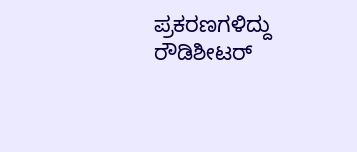ಪ್ರಕರಣಗಳಿದ್ದು ರೌಡಿಶೀಟರ್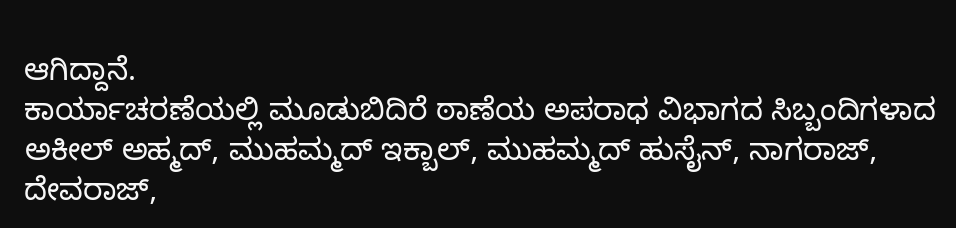ಆಗಿದ್ದಾನೆ.
ಕಾರ್ಯಾಚರಣೆಯಲ್ಲಿ ಮೂಡುಬಿದಿರೆ ಠಾಣೆಯ ಅಪರಾಧ ವಿಭಾಗದ ಸಿಬ್ಬಂದಿಗಳಾದ ಅಕೀಲ್ ಅಹ್ಮದ್, ಮುಹಮ್ಮದ್ ಇಕ್ಬಾಲ್, ಮುಹಮ್ಮದ್ ಹುಸೈನ್, ನಾಗರಾಜ್, ದೇವರಾಜ್,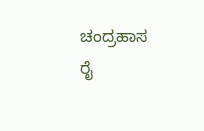ಚಂದ್ರಹಾಸ ರೈ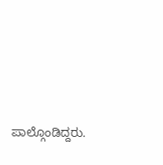ಪಾಲ್ಗೊಂಡಿದ್ದರು.